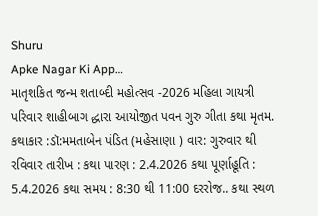Shuru
Apke Nagar Ki App…
માતૃશકિત જન્મ શતાબ્દી મહોત્સવ -2026 મહિલા ગાયત્રી પરિવાર શાહીબાગ દ્ધારા આયોજીત પવન ગુરુ ગીતા કથા મૃતમ. કથાકાર :ડૉ:મમતાબેન પંડિત (મહેસાણા ) વાર: ગુરુવાર થી રવિવાર તારીખ : કથા પારણ : 2.4.2026 કથા પૂર્ણાહૂતિ : 5.4.2026 કથા સમય : 8:30 થી 11:00 દરરોજ.. કથા સ્થળ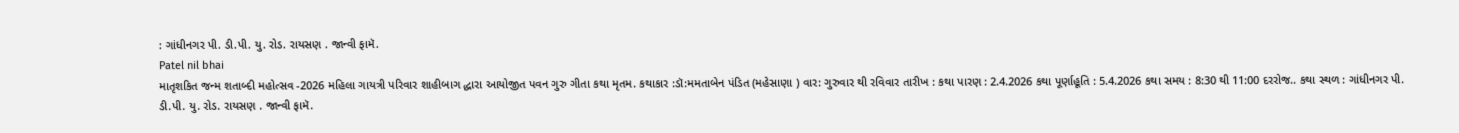: ગાંધીનગર પી. ડી.પી. યુ. રોડ. રાયસણ . જાન્વી ફામૅ.
Patel nil bhai
માતૃશકિત જન્મ શતાબ્દી મહોત્સવ -2026 મહિલા ગાયત્રી પરિવાર શાહીબાગ દ્ધારા આયોજીત પવન ગુરુ ગીતા કથા મૃતમ. કથાકાર :ડૉ:મમતાબેન પંડિત (મહેસાણા ) વાર: ગુરુવાર થી રવિવાર તારીખ : કથા પારણ : 2.4.2026 કથા પૂર્ણાહૂતિ : 5.4.2026 કથા સમય : 8:30 થી 11:00 દરરોજ.. કથા સ્થળ : ગાંધીનગર પી. ડી.પી. યુ. રોડ. રાયસણ . જાન્વી ફામૅ.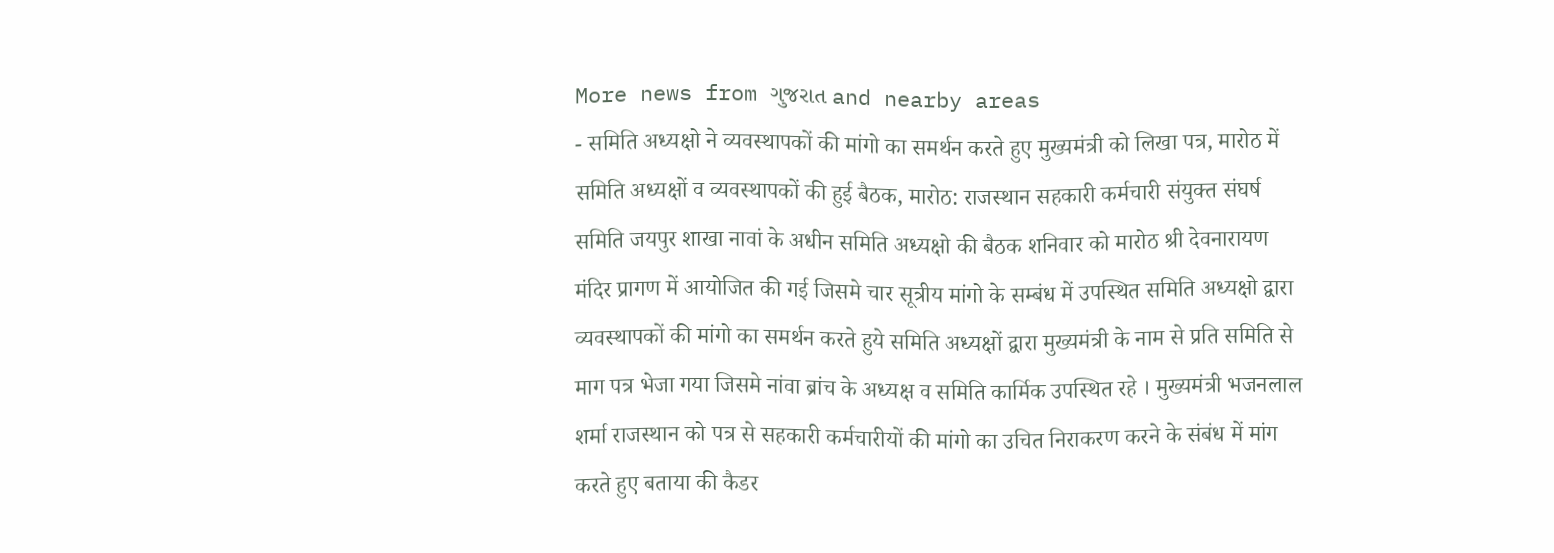More news from ગુજરાત and nearby areas
- समिति अध्यक्षो ने व्यवस्थापकों की मांगो का समर्थन करते हुए मुख्यमंत्री को लिखा पत्र, मारोठ में समिति अध्यक्षों व व्यवस्थापकों की हुई बैठक, मारोठ: राजस्थान सहकारी कर्मचारी संयुक्त संघर्ष समिति जयपुर शाखा नावां के अधीन समिति अध्यक्षो की बैठक शनिवार को मारोठ श्री देवनारायण मंदिर प्रागण में आयोजित की गई जिसमे चार सूत्रीय मांगो के सम्बंध में उपस्थित समिति अध्यक्षो द्वारा व्यवस्थापकों की मांगो का समर्थन करते हुये समिति अध्यक्षों द्वारा मुख्यमंत्री के नाम से प्रति समिति से माग पत्र भेजा गया जिसमे नांवा ब्रांच के अध्यक्ष व समिति कार्मिक उपस्थित रहे । मुख्यमंत्री भजनलाल शर्मा राजस्थान को पत्र से सहकारी कर्मचारीयों की मांगो का उचित निराकरण करने के संबंध में मांग करते हुए बताया की कैडर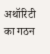अथॉरिटी का गठन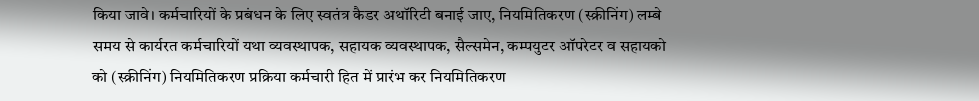किया जावे। कर्मचारियों के प्रबंधन के लिए स्वतंत्र कैडर अथॉरिटी बनाई जाए, नियमितिकरण (स्क्रीनिंग) लम्बे समय से कार्यरत कर्मचारियों यथा व्यवस्थापक, सहायक व्यवस्थापक, सैल्समेन, कम्पयुटर ऑपरेटर व सहायको को (स्क्रीनिंग) नियमितिकरण प्रक्रिया कर्मचारी हित में प्रारंभ कर नियमितिकरण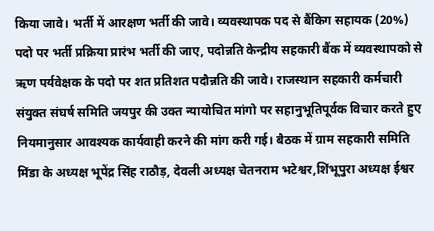किया जावे। भर्ती में आरक्षण भर्ती की जावे। व्यवस्थापक पद से बैंकिग सहायक (20%) पदो पर भर्ती प्रक्रिया प्रारंभ भर्ती की जाए, पदोन्नति केन्द्रीय सहकारी बैंक में व्यवस्थापको से ऋण पर्यवेक्षक के पदो पर शत प्रतिशत पदौन्नति की जावे। राजस्थान सहकारी कर्मचारी संयुक्त संघर्ष समिति जयपुर की उक्त न्यायोचित मांगो पर सहानुभूतिपूर्वक विचार करते हुए नियमानुसार आवश्यक कार्यवाही करने की मांग करी गई। बैठक में ग्राम सहकारी समिति मिंडा के अध्यक्ष भूपेंद्र सिंह राठौड़, देवली अध्यक्ष चेतनराम भटेश्वर,शिंभूपुरा अध्यक्ष ईश्वर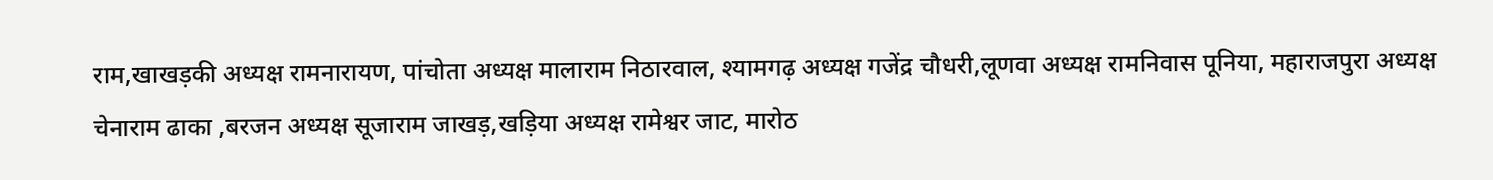राम,खाखड़की अध्यक्ष रामनारायण, पांचोता अध्यक्ष मालाराम निठारवाल, श्यामगढ़ अध्यक्ष गजेंद्र चौधरी,लूणवा अध्यक्ष रामनिवास पूनिया, महाराजपुरा अध्यक्ष चेनाराम ढाका ,बरजन अध्यक्ष सूजाराम जाखड़,खड़िया अध्यक्ष रामेश्वर जाट, मारोठ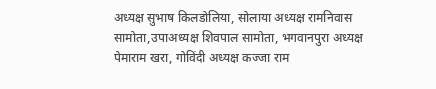अध्यक्ष सुभाष किलडोलिया, सोलाया अध्यक्ष रामनिवास सामोता,उपाअध्यक्ष शिवपाल सामोता, भगवानपुरा अध्यक्ष पेमाराम खरा, गोविंदी अध्यक्ष कज्जा राम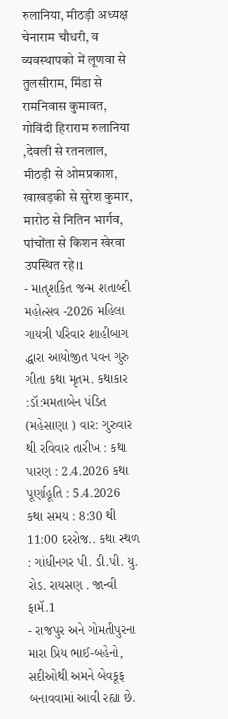रुलानिया, मीठड़ी अध्यक्ष चेनाराम चौधरी, व व्यवस्थापको में लूणवा से तुलसीराम, मिंडा से रामनिवास कुमावत, गोविंदी हिराराम रुलानिया ,देवली से रतनलाल, मीठड़ी से ओमप्रकाश, खाखड़की से सुरेश कुमार, मारोठ से नितिन भार्गव, पांचोंता से किशन खेरवा उपस्थित रहे।1
- માતૃશકિત જન્મ શતાબ્દી મહોત્સવ -2026 મહિલા ગાયત્રી પરિવાર શાહીબાગ દ્ધારા આયોજીત પવન ગુરુ ગીતા કથા મૃતમ. કથાકાર :ડૉ:મમતાબેન પંડિત (મહેસાણા ) વાર: ગુરુવાર થી રવિવાર તારીખ : કથા પારણ : 2.4.2026 કથા પૂર્ણાહૂતિ : 5.4.2026 કથા સમય : 8:30 થી 11:00 દરરોજ.. કથા સ્થળ : ગાંધીનગર પી. ડી.પી. યુ. રોડ. રાયસણ . જાન્વી ફામૅ.1
- રાજપુર અને ગોમતીપુરના મારા પ્રિય ભાઈ-બહેનો, સદીઓથી અમને બેવકૂફ બનાવવામાં આવી રહ્યા છે.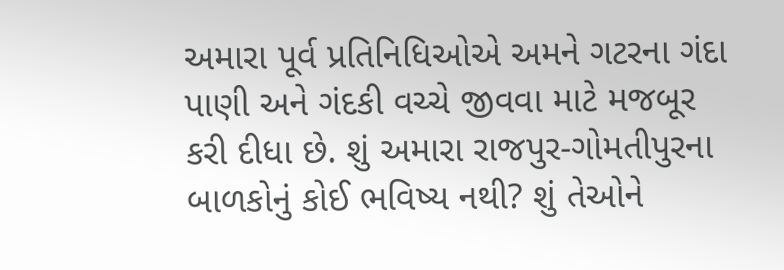અમારા પૂર્વ પ્રતિનિધિઓએ અમને ગટરના ગંદા પાણી અને ગંદકી વચ્ચે જીવવા માટે મજબૂર કરી દીધા છે. શું અમારા રાજપુર-ગોમતીપુરના બાળકોનું કોઈ ભવિષ્ય નથી? શું તેઓને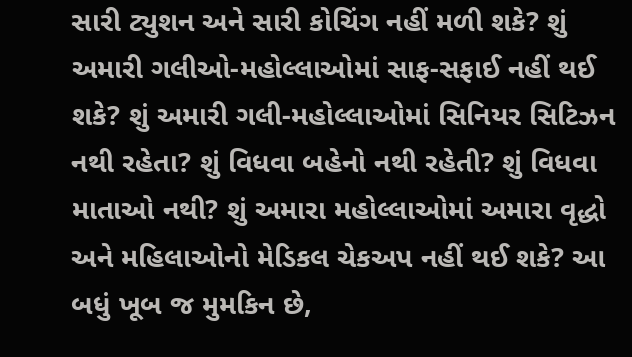સારી ટ્યુશન અને સારી કોચિંગ નહીં મળી શકે? શું અમારી ગલીઓ-મહોલ્લાઓમાં સાફ-સફાઈ નહીં થઈ શકે? શું અમારી ગલી-મહોલ્લાઓમાં સિનિયર સિટિઝન નથી રહેતા? શું વિધવા બહેનો નથી રહેતી? શું વિધવા માતાઓ નથી? શું અમારા મહોલ્લાઓમાં અમારા વૃદ્ધો અને મહિલાઓનો મેડિકલ ચેકઅપ નહીં થઈ શકે? આ બધું ખૂબ જ મુમકિન છે,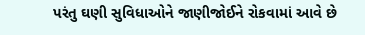પરંતુ ઘણી સુવિધાઓને જાણીજોઈને રોકવામાં આવે છે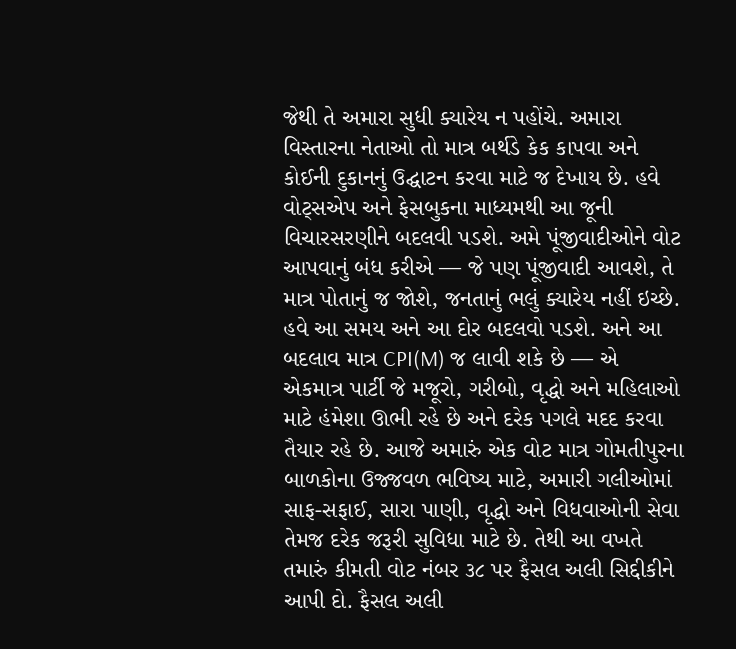જેથી તે અમારા સુધી ક્યારેય ન પહોંચે. અમારા વિસ્તારના નેતાઓ તો માત્ર બર્થડે કેક કાપવા અને કોઈની દુકાનનું ઉદ્ઘાટન કરવા માટે જ દેખાય છે. હવે વોટ્સએપ અને ફેસબુકના માધ્યમથી આ જૂની વિચારસરણીને બદલવી પડશે. અમે પૂંજીવાદીઓને વોટ આપવાનું બંધ કરીએ — જે પણ પૂંજીવાદી આવશે, તે માત્ર પોતાનું જ જોશે, જનતાનું ભલું ક્યારેય નહીં ઇચ્છે. હવે આ સમય અને આ દોર બદલવો પડશે. અને આ બદલાવ માત્ર CPI(M) જ લાવી શકે છે — એ એકમાત્ર પાર્ટી જે મજૂરો, ગરીબો, વૃદ્ધો અને મહિલાઓ માટે હંમેશા ઊભી રહે છે અને દરેક પગલે મદદ કરવા તૈયાર રહે છે. આજે અમારું એક વોટ માત્ર ગોમતીપુરના બાળકોના ઉજ્જવળ ભવિષ્ય માટે, અમારી ગલીઓમાં સાફ-સફાઈ, સારા પાણી, વૃદ્ધો અને વિધવાઓની સેવા તેમજ દરેક જરૂરી સુવિધા માટે છે. તેથી આ વખતે તમારું કીમતી વોટ નંબર ૩૮ પર ફૈસલ અલી સિદ્દીકીને આપી દો. ફૈસલ અલી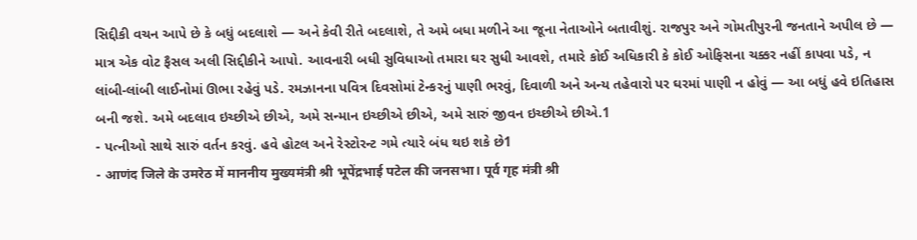સિદ્દીકી વચન આપે છે કે બધું બદલાશે — અને કેવી રીતે બદલાશે, તે અમે બધા મળીને આ જૂના નેતાઓને બતાવીશું. રાજપુર અને ગોમતીપુરની જનતાને અપીલ છે — માત્ર એક વોટ ફૈસલ અલી સિદ્દીકીને આપો. આવનારી બધી સુવિધાઓ તમારા ઘર સુધી આવશે, તમારે કોઈ અધિકારી કે કોઈ ઓફિસના ચક્કર નહીં કાપવા પડે, ન લાંબી-લાંબી લાઈનોમાં ઊભા રહેવું પડે. રમઝાનના પવિત્ર દિવસોમાં ટેન્કરનું પાણી ભરવું, દિવાળી અને અન્ય તહેવારો પર ઘરમાં પાણી ન હોવું — આ બધું હવે ઇતિહાસ બની જશે. અમે બદલાવ ઇચ્છીએ છીએ, અમે સન્માન ઇચ્છીએ છીએ, અમે સારું જીવન ઇચ્છીએ છીએ.1
- પત્નીઓ સાથે સારું વર્તન કરવું. હવે હોટલ અને રેસ્ટોરન્ટ ગમે ત્યારે બંધ થઇ શકે છે1
- आणंद जिले के उमरेठ में माननीय मुख्यमंत्री श्री भूपेंद्रभाई पटेल की जनसभा। पूर्व गृह मंत्री श्री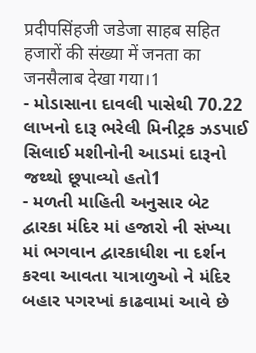प्रदीपसिंहजी जडेजा साहब सहित हजारों की संख्या में जनता का जनसैलाब देखा गया।1
- મોડાસાના દાવલી પાસેથી 70.22 લાખનો દારૂ ભરેલી મિનીટ્રક ઝડપાઈ સિલાઈ મશીનોની આડમાં દારૂનો જથ્થો છૂપાવ્યો હતો1
- મળતી માહિતી અનુસાર બેટ દ્વારકા મંદિર માં હજારો ની સંખ્યા માં ભગવાન દ્વારકાધીશ ના દર્શન કરવા આવતા યાત્રાળુઓ ને મંદિર બહાર પગરખાં કાઢવામાં આવે છે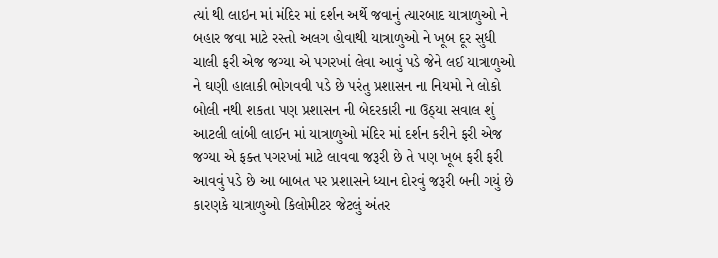ત્યાં થી લાઇન માં મંદિર માં દર્શન અર્થે જવાનું ત્યારબાદ યાત્રાળુઓ ને બહાર જવા માટે રસ્તો અલગ હોવાથી યાત્રાળુઓ ને ખૂબ દૂર સુધી ચાલી ફરી એજ જગ્યા એ પગરખાં લેવા આવું પડે જેને લઈ યાત્રાળુઓ ને ઘણી હાલાકી ભોગવવી પડે છે પરંતુ પ્રશાસન ના નિયમો ને લોકો બોલી નથી શકતા પણ પ્રશાસન ની બેદરકારી ના ઉઠ્યા સવાલ શું આટલી લાંબી લાઈન માં યાત્રાળુઓ મંદિર માં દર્શન કરીને ફરી એજ જગ્યા એ ફક્ત પગરખાં માટે લાવવા જરૂરી છે તે પણ ખૂબ ફરી ફરી આવવું પડે છે આ બાબત પર પ્રશાસને ધ્યાન દોરવું જરૂરી બની ગયું છે કારણકે યાત્રાળુઓ કિલોમીટર જેટલું અંતર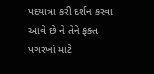પદયાત્રા કરી દર્શન કરવા આવે છે ને તેને ફક્ત પગરખાં માટે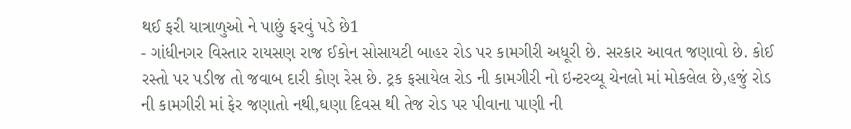થઈ ફરી યાત્રાળુઓ ને પાછું ફરવું પડે છે1
- ગાંધીનગર વિસ્તાર રાયસણ રાજ ઈકોન સોસાયટી બાહર રોડ પર કામગીરી અધૂરી છે. સરકાર આવત જણાવો છે. કોઈ રસ્તો પર પડીજ તો જવાબ દારી કોણ રેસ છે. ટ્રક ફસાયેલ રોડ ની કામગીરી નો ઇન્ટરવ્યૂ ચેનલો માં મોકલેલ છે,હજું રોડ ની કામગીરી માં ફેર જણાતો નથી,ઘણા દિવસ થી તેજ રોડ પર પીવાના પાણી ની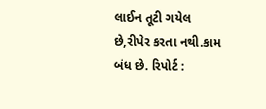લાઈન તૂટી ગયેલ છે,રીપેર કરતા નથી.કામ બંધ છે. રિપોર્ટ :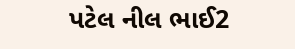પટેલ નીલ ભાઈ2